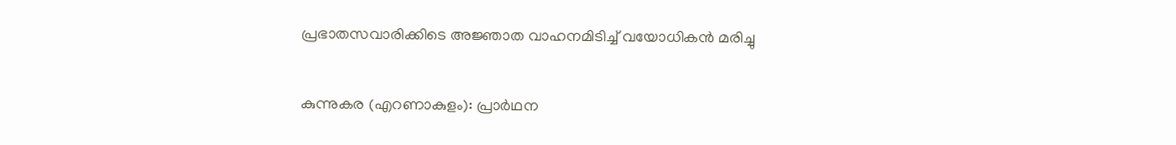പ്രഭാതസവാരിക്കിടെ അജ്ഞാത വാഹനമിടിച്ച് വയോധികൻ മരിച്ചു

കുന്നുകര (എറണാകുളം): പ്രാർഥന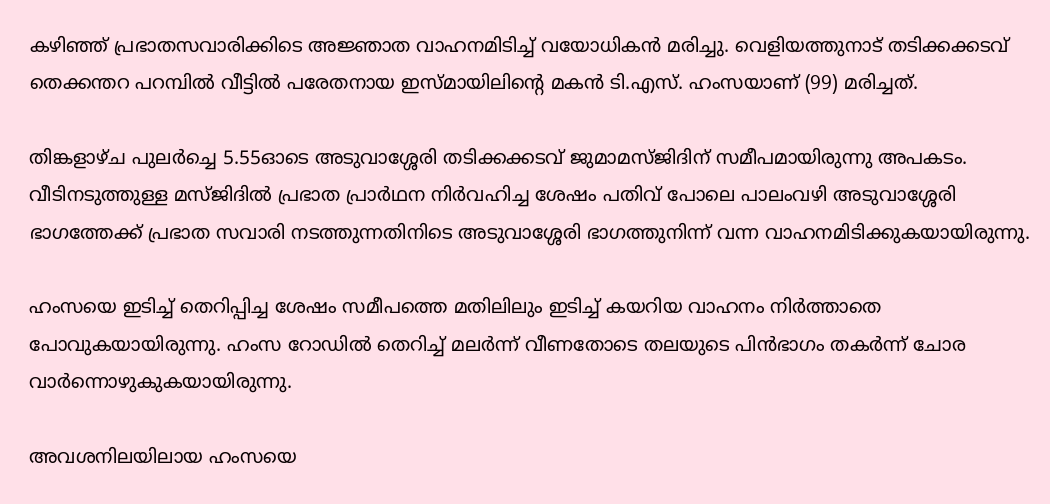കഴിഞ്ഞ് പ്രഭാതസവാരിക്കിടെ അജ്ഞാത വാഹനമിടിച്ച് വയോധികൻ മരിച്ചു. വെളിയത്തുനാട്‌ തടിക്കക്കടവ് തെക്കന്തറ പറമ്പിൽ വീട്ടിൽ പരേതനായ ഇസ്മായിലിന്റെ മകൻ ടി.എസ്. ഹംസയാണ് (99) മരിച്ചത്.

തിങ്കളാഴ്ച പുലർച്ചെ 5.55ഓടെ അടുവാശ്ശേരി തടിക്കക്കടവ് ജുമാമസ്ജിദിന് സമീപമായിരുന്നു അപകടം. വീടിനടുത്തുള്ള മസ്ജിദിൽ പ്രഭാത പ്രാർഥന നിർവഹിച്ച ശേഷം പതിവ് പോലെ പാലംവഴി അടുവാശ്ശേരി ഭാഗത്തേക്ക് പ്രഭാത സവാരി നടത്തുന്നതിനിടെ അടുവാശ്ശേരി ഭാഗത്തുനിന്ന് വന്ന വാഹനമിടിക്കുകയായിരുന്നു.

ഹംസയെ ഇടിച്ച് തെറിപ്പിച്ച ശേഷം സമീപത്തെ മതിലിലും ഇടിച്ച് കയറിയ വാഹനം നിർത്താതെ പോവുകയായിരുന്നു. ഹംസ റോഡിൽ തെറിച്ച് മലർന്ന് വീണതോടെ തലയുടെ പിൻഭാഗം തകർന്ന് ചോര വാർന്നൊഴുകുകയായിരുന്നു.

അവശനിലയിലായ ഹംസയെ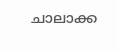ചാലാക്ക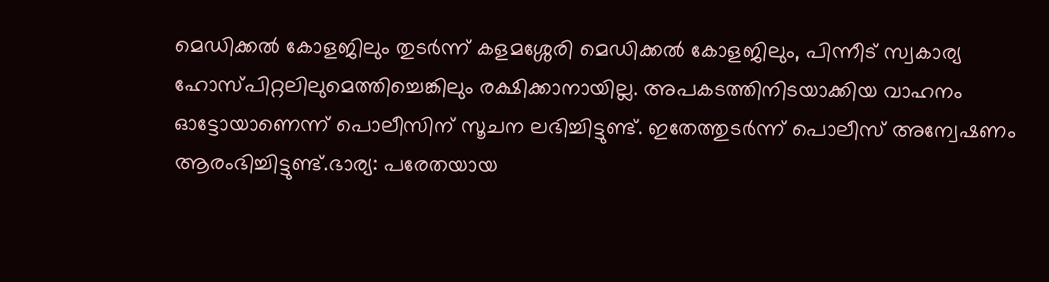മെഡിക്കൽ കോളജിലും തുടർന്ന് കളമശ്ശേരി മെഡിക്കൽ കോളജിലും, പിന്നീട് സ്വകാര്യ ഹോസ്പിറ്റലിലുമെത്തിച്ചെങ്കിലും രക്ഷിക്കാനായില്ല. അപകടത്തിനിടയാക്കിയ വാഹനം ഓട്ടോയാണെന്ന് പൊലീസിന് സൂചന ലഭിച്ചിട്ടുണ്ട്. ഇതേത്തുടർന്ന് പൊലീസ് അന്വേഷണം ആരംഭിച്ചിട്ടുണ്ട്.ഭാര്യ: പരേതയായ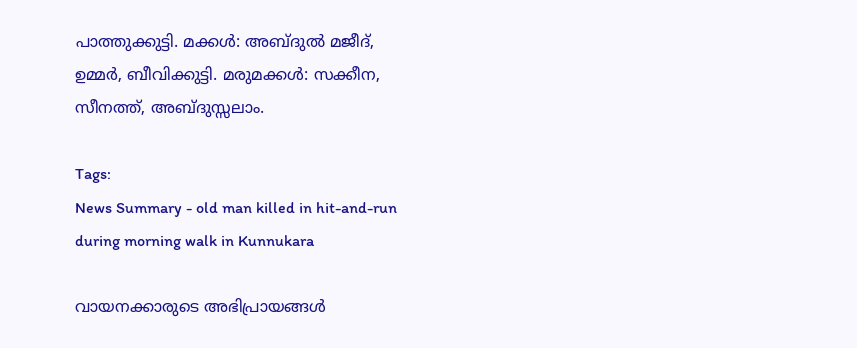പാത്തുക്കുട്ടി. മക്കൾ: അബ്ദുൽ മജീദ്, ഉമ്മർ, ബീവിക്കുട്ടി. മരുമക്കൾ: സക്കീന, സീനത്ത്, അബ്ദുസ്സലാം.

Tags:
News Summary - old man killed in hit-and-run during morning walk in Kunnukara

വായനക്കാരുടെ അഭിപ്രായങ്ങള്‍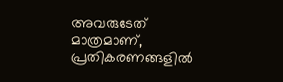അവരുടേത് മാത്രമാണ്, പ്രതികരണങ്ങളിൽ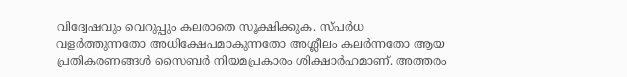വിദ്വേഷവും വെറുപ്പും കലരാതെ സൂക്ഷിക്കുക. സ്പർധ വളർത്തുന്നതോ അധിക്ഷേപമാകുന്നതോ അശ്ലീലം കലർന്നതോ ആയ പ്രതികരണങ്ങൾ സൈബർ നിയമപ്രകാരം ശിക്ഷാർഹമാണ്. അത്തരം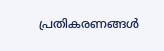പ്രതികരണങ്ങൾ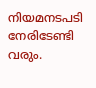നിയമനടപടി നേരിടേണ്ടി വരും.